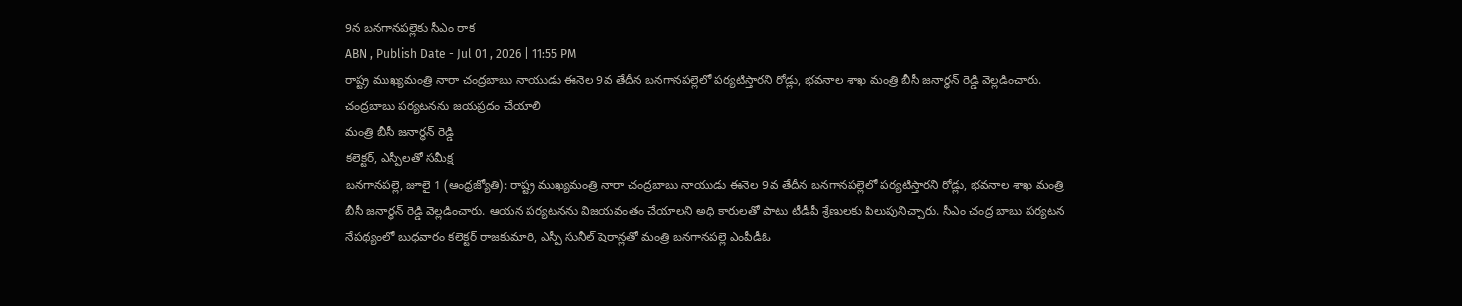9న బనగానపల్లెకు సీఎం రాక
ABN , Publish Date - Jul 01 , 2026 | 11:55 PM
రాష్ట్ర ముఖ్యమంత్రి నారా చంద్రబాబు నాయుడు ఈనెల 9వ తేదీన బనగానపల్లెలో పర్యటిస్తారని రోడ్లు, భవనాల శాఖ మంత్రి బీసీ జనార్ధన్ రెడ్డి వెల్లడించారు.
చంద్రబాబు పర్యటనను జయప్రదం చేయాలి
మంత్రి బీసీ జనార్ధన్ రెడ్డి
కలెక్టర్, ఎస్పీలతో సమీక్ష
బనగానపల్లె, జూలై 1 (ఆంధ్రజ్యోతి): రాష్ట్ర ముఖ్యమంత్రి నారా చంద్రబాబు నాయుడు ఈనెల 9వ తేదీన బనగానపల్లెలో పర్యటిస్తారని రోడ్లు, భవనాల శాఖ మంత్రి బీసీ జనార్ధన్ రెడ్డి వెల్లడించారు. ఆయన పర్యటనను విజయవంతం చేయాలని అధి కారులతో పాటు టీడీపీ శ్రేణులకు పిలుపునిచ్చారు. సీఎం చంద్ర బాబు పర్యటన నేపథ్యంలో బుధవారం కలెక్టర్ రాజకుమారి, ఎస్పీ సునీల్ షెరాన్లతో మంత్రి బనగానపల్లె ఎంపీడీఓ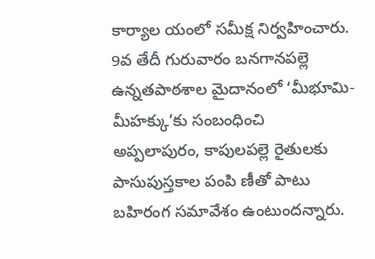కార్యాల యంలో సమీక్ష నిర్వహించారు. 9వ తేదీ గురువారం బనగానపల్లె ఉన్నతపాఠశాల మైదానంలో ‘మీభూమి-మీహక్కు’కు సంబంధించి అప్పలాపురం, కాపులపల్లె రైతులకు పాసుపుస్తకాల పంపి ణీతో పాటు బహిరంగ సమావేశం ఉంటుందన్నారు.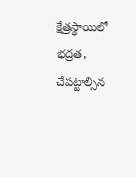క్షేత్రస్థాయిలో భద్రత, చేపట్టాల్సిన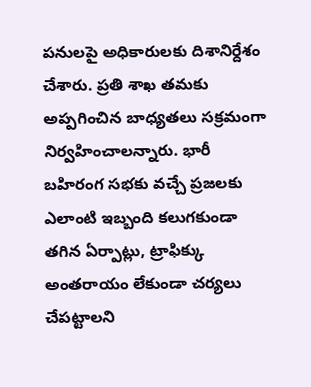పనులపై అధికారులకు దిశానిర్దేశం చేశారు. ప్రతి శాఖ తమకు అప్పగించిన బాధ్యతలు సక్రమంగా నిర్వహించాలన్నారు. భారీ బహిరంగ సభకు వచ్చే ప్రజలకు ఎలాంటి ఇబ్బంది కలుగకుండా తగిన ఏర్పాట్లు, ట్రాఫిక్కు అంతరాయం లేకుండా చర్యలు చేపట్టాలని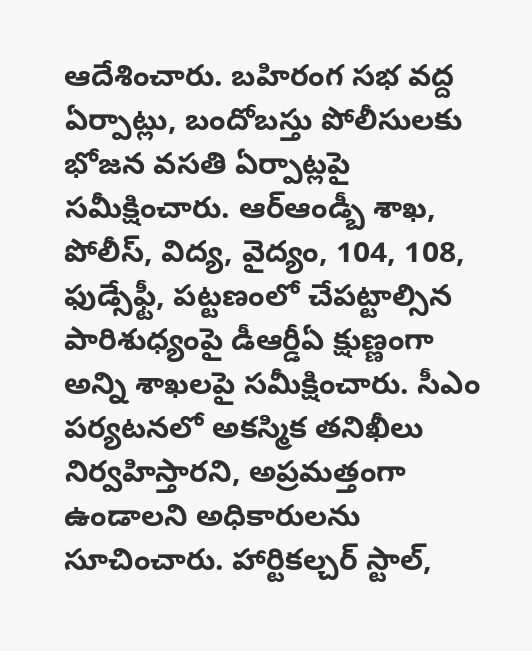ఆదేశించారు. బహిరంగ సభ వద్ద ఏర్పాట్లు, బందోబస్తు పోలీసులకు భోజన వసతి ఏర్పాట్లపై సమీక్షించారు. ఆర్ఆండ్బీ శాఖ, పోలీస్, విద్య, వైద్యం, 104, 108, ఫుడ్సేఫ్టీ, పట్టణంలో చేపట్టాల్సిన పారిశుధ్యంపై డీఆర్డీఏ క్షుణ్ణంగా అన్ని శాఖలపై సమీక్షించారు. సీఎం పర్యటనలో అకస్మిక తనిఖీలు నిర్వహిస్తారని, అప్రమత్తంగా ఉండాలని అధికారులను సూచించారు. హార్టికల్చర్ స్టాల్,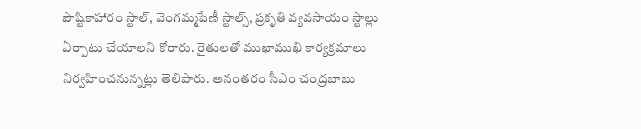పౌష్టికాహారం స్టాల్, వెంగమ్మపేణీ స్టాల్స్, ప్రకృతి వ్యవసాయం స్టాల్లు ఏర్పాటు చేయాలని కోరారు. రైతులతో ముఖాముఖి కార్యక్రమాలు నిర్వహించనున్నట్లు తెలిపారు. అనంతరం సీఎం చంద్రబాబు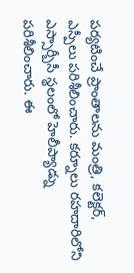పర్యటించే ప్రాంతాలను మంత్రి, కలెక్టర్, ఎస్పీలు పరిశీలించారు. కర్నూలు రహదారిలోని ఎస్సార్బీసీ స్థలంలో హెలీప్యాడ్ను పరిశీలించారు. ఈ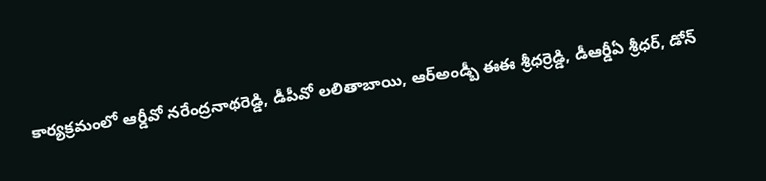కార్యక్రమంలో ఆర్డీవో నరేంద్రనాథరెడ్డి, డీపీవో లలితాబాయి, ఆర్అండ్బీ ఈఈ శ్రీధర్రెడ్డి, డీఆర్డీఏ శ్రీధర్, డోన్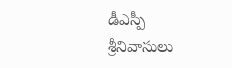డీఎస్పీ శ్రీనివాసులు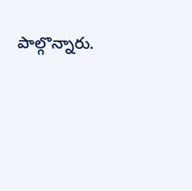పాల్గొన్నారు.